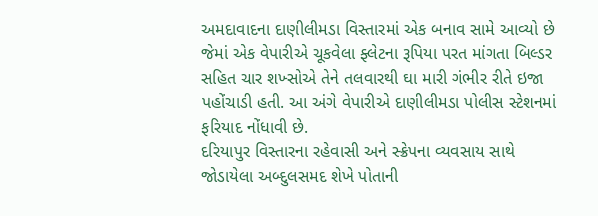અમદાવાદના દાણીલીમડા વિસ્તારમાં એક બનાવ સામે આવ્યો છે જેમાં એક વેપારીએ ચૂકવેલા ફ્લેટના રૂપિયા પરત માંગતા બિલ્ડર સહિત ચાર શખ્સોએ તેને તલવારથી ઘા મારી ગંભીર રીતે ઇજા પહોંચાડી હતી. આ અંગે વેપારીએ દાણીલીમડા પોલીસ સ્ટેશનમાં ફરિયાદ નોંધાવી છે.
દરિયાપુર વિસ્તારના રહેવાસી અને સ્ક્રેપના વ્યવસાય સાથે જોડાયેલા અબ્દુલસમદ શેખે પોતાની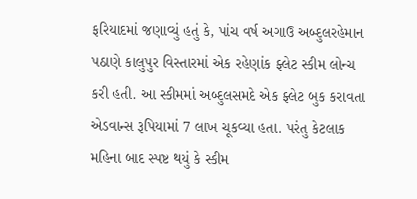ફરિયાદમાં જણાવ્યું હતું કે, પાંચ વર્ષ અગાઉ અબ્દુલરહેમાન પઠાણે કાલુપુર વિસ્તારમાં એક રહેણાંક ફ્લેટ સ્કીમ લોન્ચ કરી હતી. આ સ્કીમમાં અબ્દુલસમદે એક ફ્લેટ બુક કરાવતા એડવાન્સ રૂપિયામાં 7 લાખ ચૂકવ્યા હતા. પરંતુ કેટલાક મહિના બાદ સ્પષ્ટ થયું કે સ્કીમ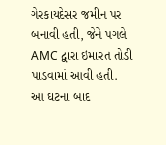ગેરકાયદેસર જમીન પર બનાવી હતી, જેને પગલે AMC દ્વારા ઇમારત તોડી પાડવામાં આવી હતી.
આ ઘટના બાદ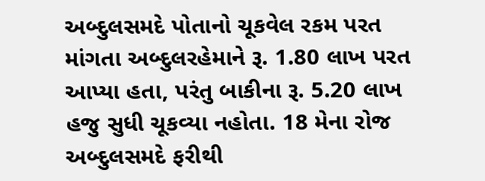અબ્દુલસમદે પોતાનો ચૂકવેલ રકમ પરત માંગતા અબ્દુલરહેમાને રૂ. 1.80 લાખ પરત આપ્યા હતા, પરંતુ બાકીના રૂ. 5.20 લાખ હજુ સુધી ચૂકવ્યા નહોતા. 18 મેના રોજ અબ્દુલસમદે ફરીથી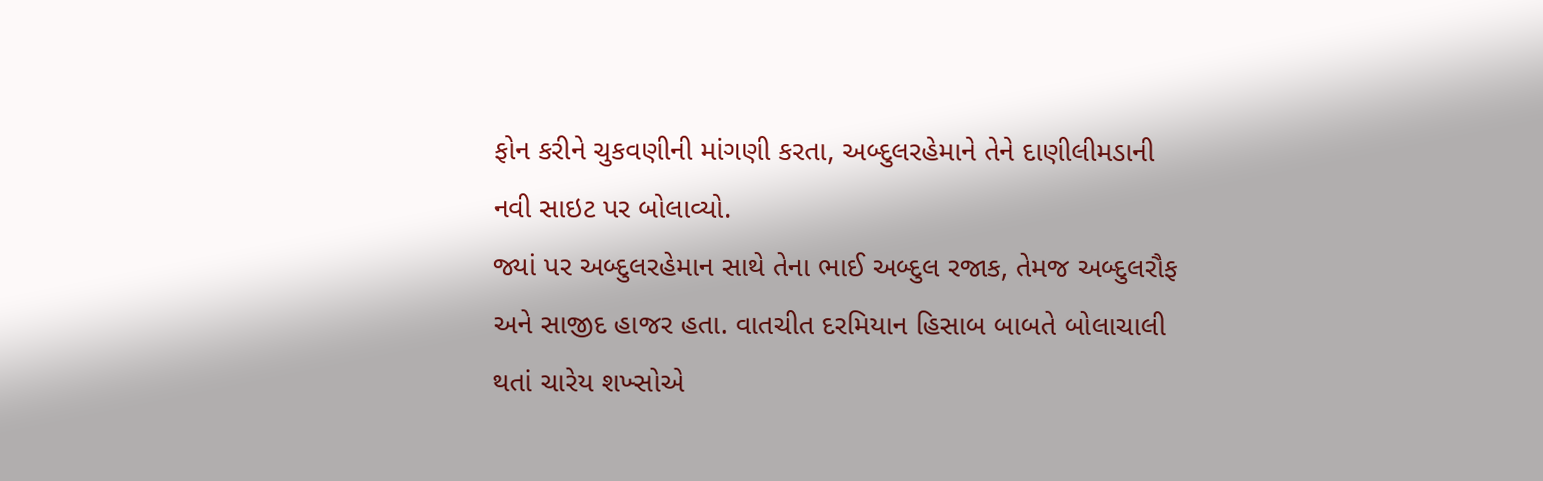ફોન કરીને ચુકવણીની માંગણી કરતા, અબ્દુલરહેમાને તેને દાણીલીમડાની નવી સાઇટ પર બોલાવ્યો.
જ્યાં પર અબ્દુલરહેમાન સાથે તેના ભાઈ અબ્દુલ રજાક, તેમજ અબ્દુલરૌફ અને સાજીદ હાજર હતા. વાતચીત દરમિયાન હિસાબ બાબતે બોલાચાલી થતાં ચારેય શખ્સોએ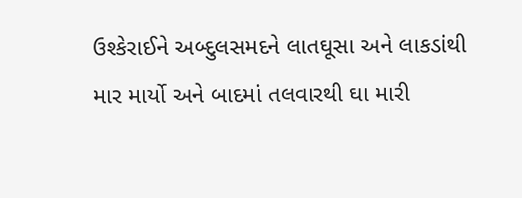ઉશ્કેરાઈને અબ્દુલસમદને લાતઘૂસા અને લાકડાંથી માર માર્યો અને બાદમાં તલવારથી ઘા મારી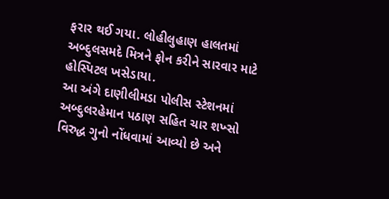ફરાર થઈ ગયા. લોહીલુહાણ હાલતમાં અબ્દુલસમદે મિત્રને ફોન કરીને સારવાર માટે હોસ્પિટલ ખસેડાયા.
આ અંગે દાણીલીમડા પોલીસ સ્ટેશનમાં અબ્દુલરહેમાન પઠાણ સહિત ચાર શખ્સો વિરુદ્ધ ગુનો નોંધવામાં આવ્યો છે અને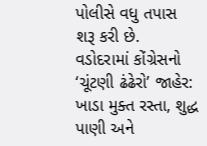પોલીસે વધુ તપાસ શરૂ કરી છે.
વડોદરામાં કોંગ્રેસનો ‘ચૂંટણી ઢંઢેરો’ જાહેર: ખાડા મુક્ત રસ્તા, શુદ્ધ પાણી અને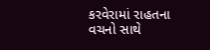કરવેરામાં રાહતના વચનો સાથે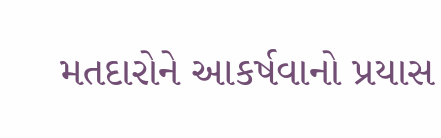મતદારોને આકર્ષવાનો પ્રયાસ